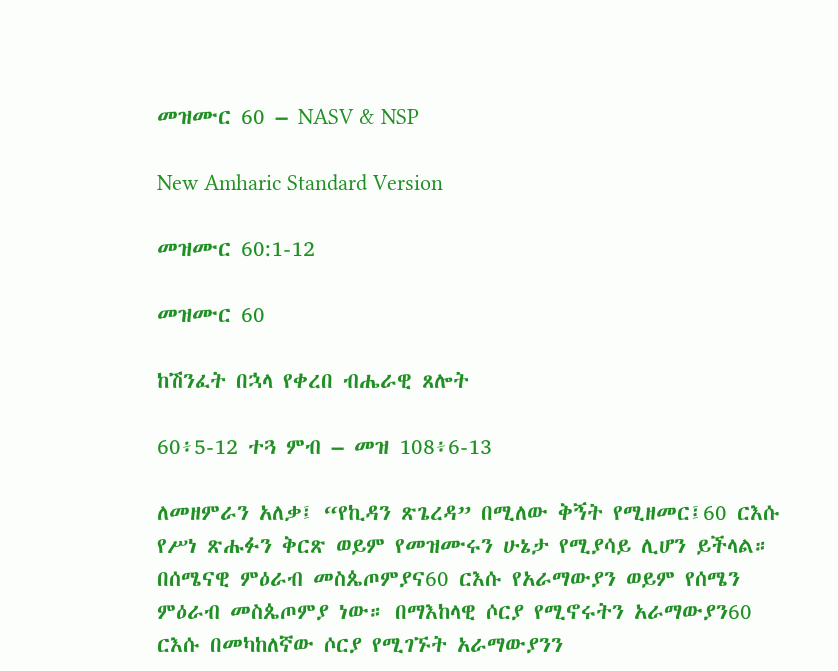መዝሙር 60 – NASV & NSP

New Amharic Standard Version

መዝሙር 60:1-12

መዝሙር 60

ከሽንፈት በኋላ የቀረበ ብሔራዊ ጸሎት

60፥5-12 ተጓ ምብ – መዝ 108፥6-13

ለመዘምራን አለቃ፤ “የኪዳን ጽጌረዳ” በሚለው ቅኝት የሚዘመር፤60 ርእሱ የሥነ ጽሑፉን ቅርጽ ወይም የመዝሙሩን ሁኔታ የሚያሳይ ሊሆን ይችላል። በሰሜናዊ ምዕራብ መስጴጦምያና60 ርእሱ የአራማውያን ወይም የሰሜን ምዕራብ መስጴጦምያ ነው። በማእከላዊ ሶርያ የሚኖሩትን አራማውያን60 ርእሱ በመካከለኛው ሶርያ የሚገኙት አራማውያንን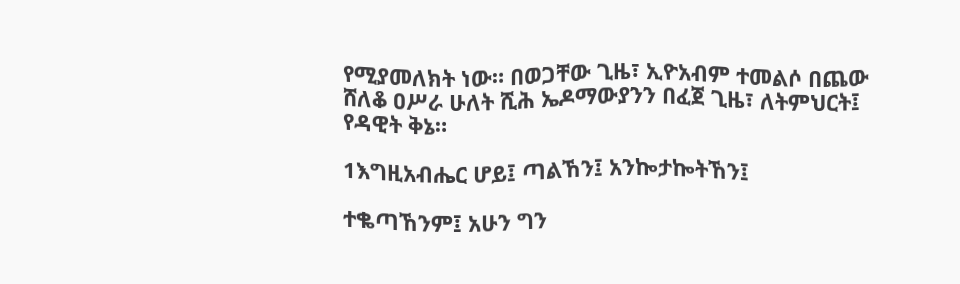የሚያመለክት ነው። በወጋቸው ጊዜ፣ ኢዮአብም ተመልሶ በጨው ሸለቆ ዐሥራ ሁለት ሺሕ ኤዶማውያንን በፈጀ ጊዜ፣ ለትምህርት፤ የዳዊት ቅኔ።

1እግዚአብሔር ሆይ፤ ጣልኸን፤ አንኰታኰትኸን፤

ተቈጣኸንም፤ አሁን ግን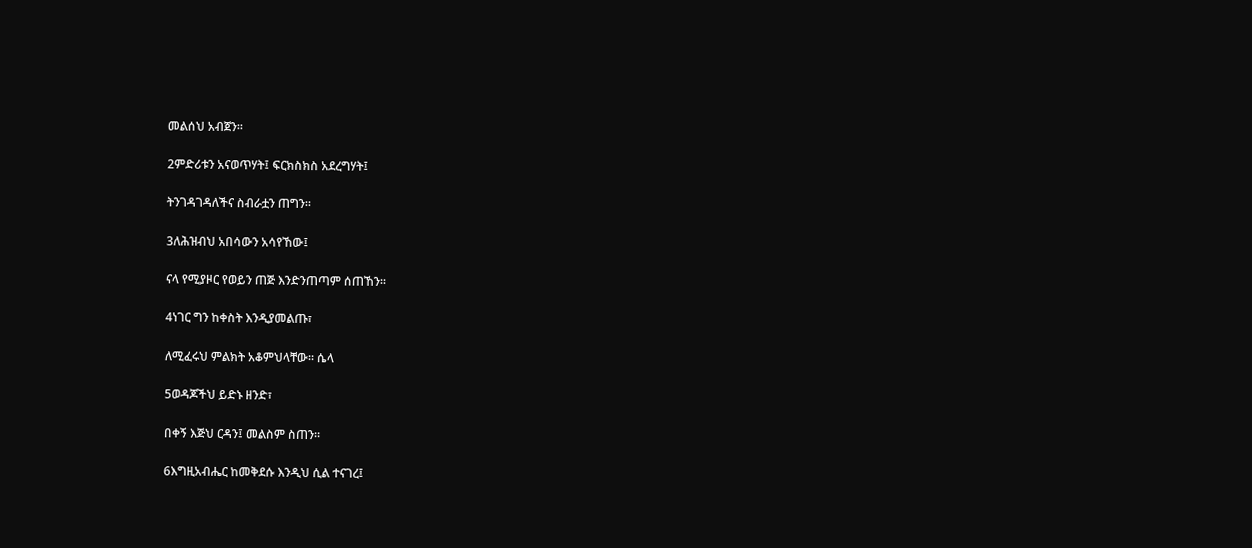መልሰህ አብጀን።

2ምድሪቱን አናወጥሃት፤ ፍርክስክስ አደረግሃት፤

ትንገዳገዳለችና ስብራቷን ጠግን።

3ለሕዝብህ አበሳውን አሳየኸው፤

ናላ የሚያዞር የወይን ጠጅ እንድንጠጣም ሰጠኸን።

4ነገር ግን ከቀስት እንዲያመልጡ፣

ለሚፈሩህ ምልክት አቆምህላቸው። ሴላ

5ወዳጆችህ ይድኑ ዘንድ፣

በቀኝ እጅህ ርዳን፤ መልስም ስጠን።

6እግዚአብሔር ከመቅደሱ እንዲህ ሲል ተናገረ፤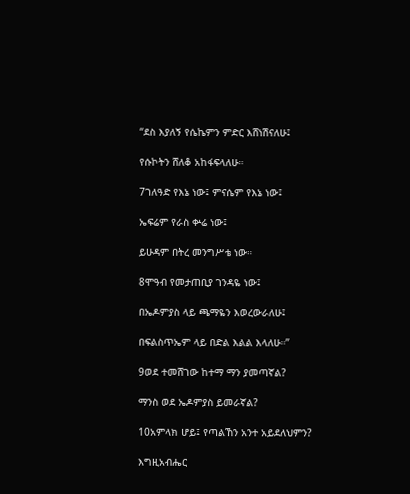“ደስ እያለኝ የሴኬምን ምድር እሸነሽናለሁ፤

የሱኮትን ሸለቆ አከፋፍላለሁ።

7ገለዓድ የእኔ ነው፤ ምናሴም የእኔ ነው፤

ኤፍሬም የራስ ቍሬ ነው፤

ይሁዳም በትረ መንግሥቴ ነው።

8ሞዓብ የመታጠቢያ ገንዳዬ ነው፤

በኤዶምያስ ላይ ጫማዬን እወረውራለሁ፤

በፍልስጥኤም ላይ በድል እልል እላለሁ።”

9ወደ ተመሸገው ከተማ ማን ያመጣኛል?

ማንስ ወደ ኤዶምያስ ይመራኛል?

10አምላክ ሆይ፤ የጣልኸን አንተ አይደለህምን?

እግዚአብሔር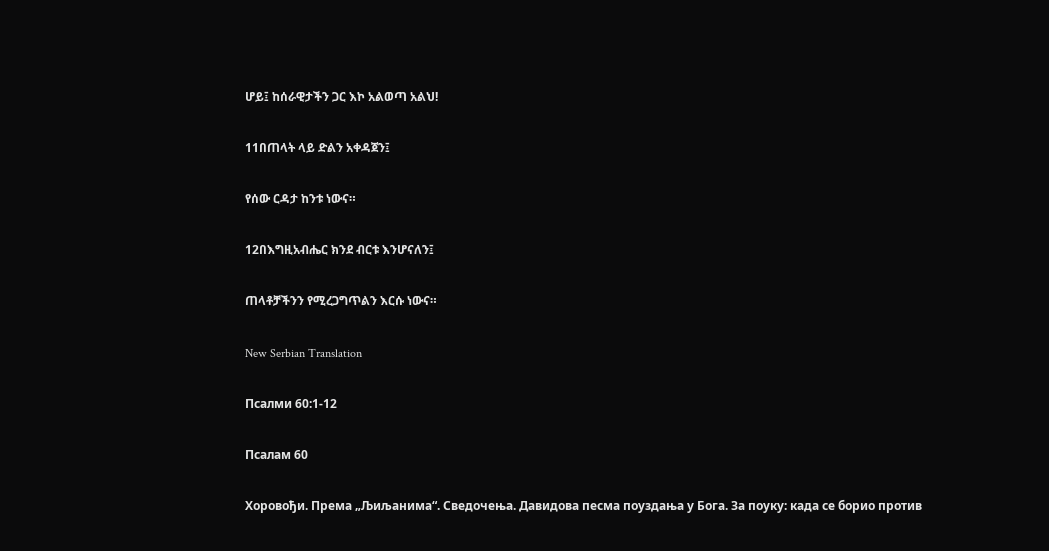ሆይ፤ ከሰራዊታችን ጋር እኮ አልወጣ አልህ!

11በጠላት ላይ ድልን አቀዳጀን፤

የሰው ርዳታ ከንቱ ነውና።

12በእግዚአብሔር ክንደ ብርቱ እንሆናለን፤

ጠላቶቻችንን የሚረጋግጥልን እርሱ ነውና።

New Serbian Translation

Псалми 60:1-12

Псалам 60

Хоровођи. Према „Љиљанима“. Сведочења. Давидова песма поуздања у Бога. За поуку: када се борио против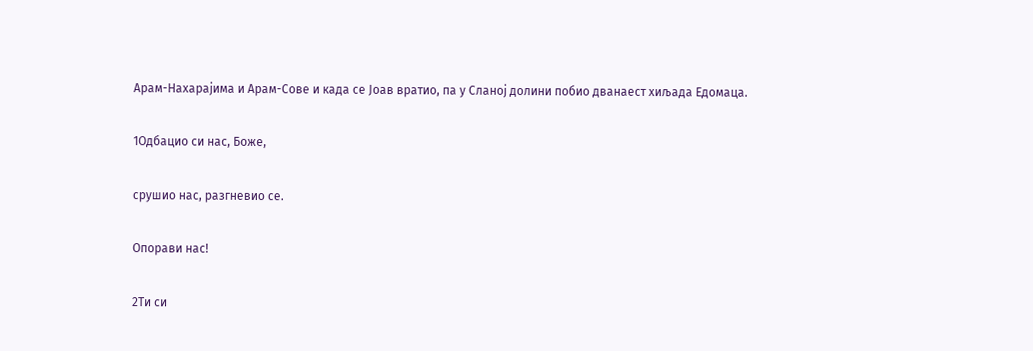Арам-Нахарајима и Арам-Сове и када се Јоав вратио, па у Сланој долини побио дванаест хиљада Едомаца.

1Одбацио си нас, Боже,

срушио нас, разгневио се.

Опорави нас!

2Ти си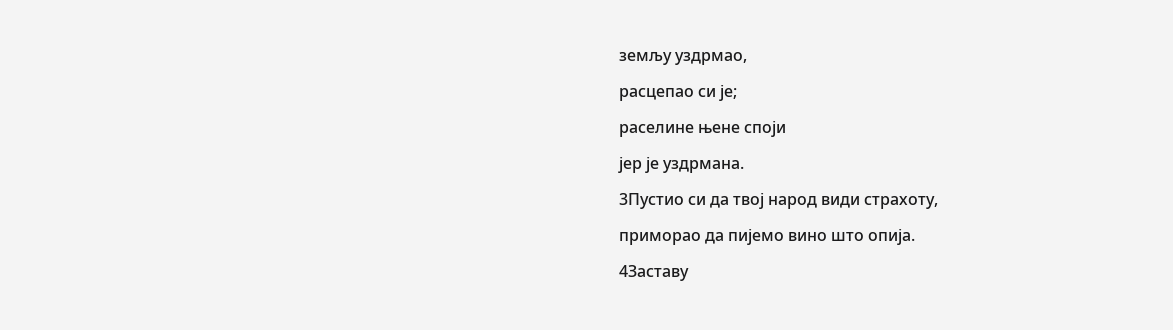земљу уздрмао,

расцепао си је;

раселине њене споји

јер је уздрмана.

3Пустио си да твој народ види страхоту,

приморао да пијемо вино што опија.

4Заставу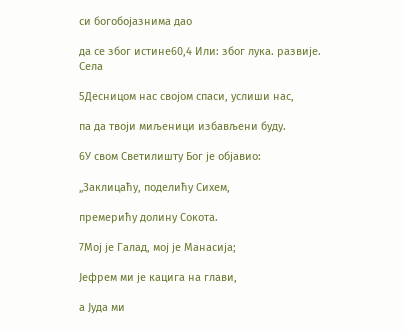си богобојазнима дао

да се због истине60,4 Или: због лука. развије. Села

5Десницом нас својом спаси, услиши нас,

па да твоји миљеници избављени буду.

6У свом Светилишту Бог је објавио:

„Заклицаћу, поделићу Сихем,

премерићу долину Сокота.

7Мој је Галад, мој је Манасија;

Јефрем ми је кацига на глави,

а Јуда ми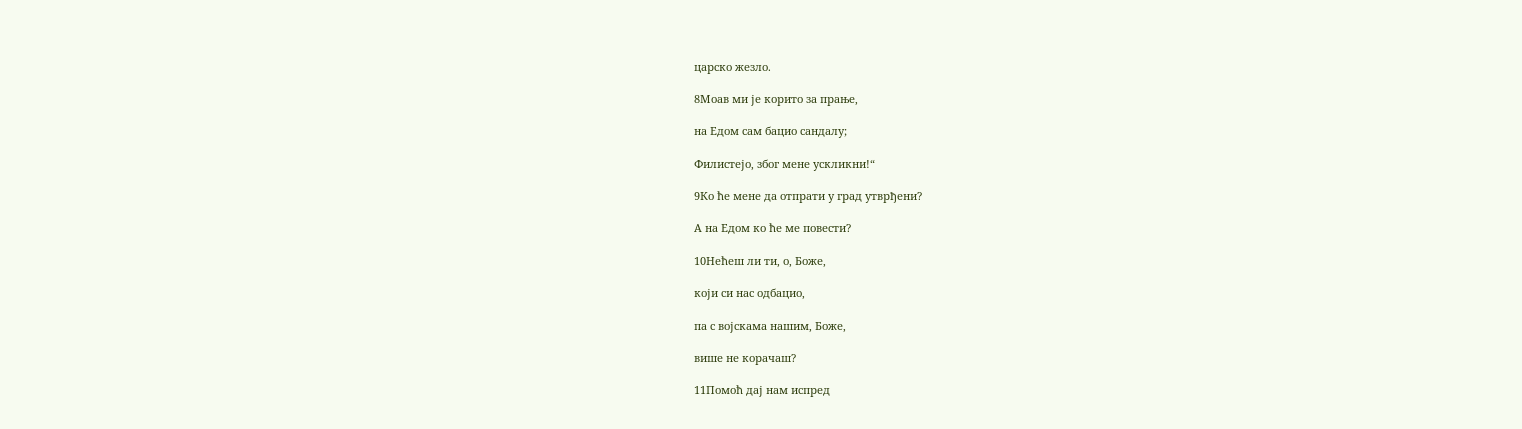царско жезло.

8Моав ми је корито за прање,

на Едом сам бацио сандалу;

Филистејо, због мене ускликни!“

9Ко ће мене да отпрати у град утврђени?

А на Едом ко ће ме повести?

10Нећеш ли ти, о, Боже,

који си нас одбацио,

па с војскама нашим, Боже,

више не корачаш?

11Помоћ дај нам испред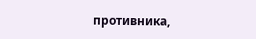противника,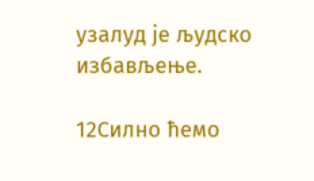узалуд је људско избављење.

12Силно ћемо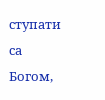ступати са Богом,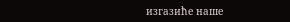изгазиће наше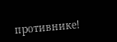противнике!